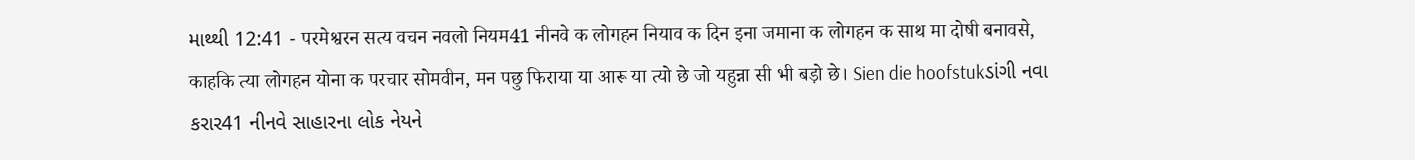માથ્થી 12:41 - परमेश्वरन सत्य वचन नवलो नियम41 नीनवे क लोगहन नियाव क दिन इना जमाना क लोगहन क साथ मा दोषी बनावसे, काहकि त्या लोगहन योना क परचार सोमवीन, मन पछु फिराया या आरू या त्यो छे जो यहुन्ना सी भी बड़ो छे। Sien die hoofstukડાંગી નવા કરાર41 નીનવે સાહારના લોક નેયને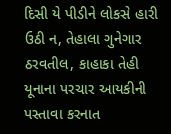દિસી યે પીડીને લોકસે હારી ઉઠી ન, તેહાલા ગુનેગાર ઠરવતીલ, કાહાકા તેહી યૂનાના પરચાર આયકીની પસ્તાવા કરનાત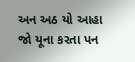અન અઠ યો આહા જો યૂના કરતા પન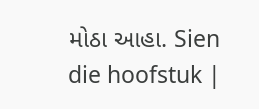મોઠા આહા. Sien die hoofstuk |